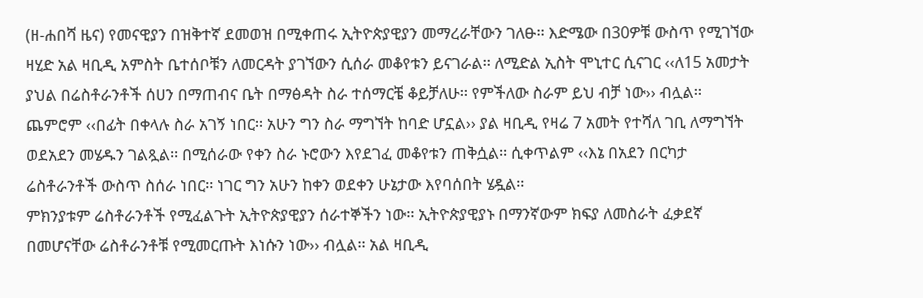(ዘ-ሐበሻ ዜና) የመናዊያን በዝቅተኛ ደመወዝ በሚቀጠሩ ኢትዮጵያዊያን መማረራቸውን ገለፁ፡፡ እድሜው በ30ዎቹ ውስጥ የሚገኘው ዛሂድ አል ዛቢዲ አምስት ቤተሰቦቹን ለመርዳት ያገኘውን ሲሰራ መቆየቱን ይናገራል፡፡ ለሚድል ኢስት ሞኒተር ሲናገር ‹‹ለ15 አመታት ያህል በሬስቶራንቶች ሰሀን በማጠብና ቤት በማፅዳት ስራ ተሰማርቼ ቆይቻለሁ፡፡ የምችለው ስራም ይህ ብቻ ነው›› ብሏል፡፡ ጨምሮም ‹‹በፊት በቀላሉ ስራ አገኝ ነበር፡፡ አሁን ግን ስራ ማግኘት ከባድ ሆኗል›› ያል ዛቢዲ የዛሬ 7 አመት የተሻለ ገቢ ለማግኘት ወደአደን መሄዱን ገልጿል፡፡ በሚሰራው የቀን ስራ ኑሮውን እየደገፈ መቆየቱን ጠቅሷል፡፡ ሲቀጥልም ‹‹እኔ በአደን በርካታ ሬስቶራንቶች ውስጥ ስሰራ ነበር፡፡ ነገር ግን አሁን ከቀን ወደቀን ሁኔታው እየባሰበት ሄዷል፡፡
ምክንያቱም ሬስቶራንቶች የሚፈልጉት ኢትዮጵያዊያን ሰራተኞችን ነው፡፡ ኢትዮጵያዊያኑ በማንኛውም ክፍያ ለመስራት ፈቃደኛ በመሆናቸው ሬስቶራንቶቹ የሚመርጡት እነሱን ነው›› ብሏል፡፡ አል ዛቢዲ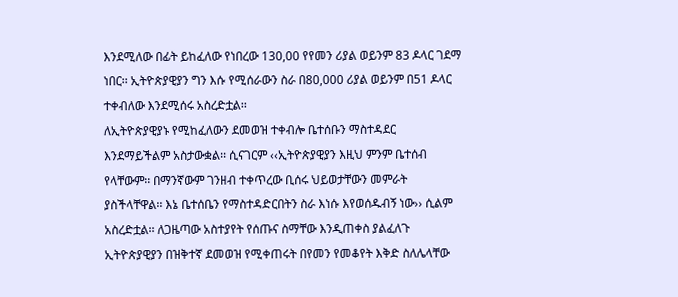እንደሚለው በፊት ይከፈለው የነበረው 130,00 የየመን ሪያል ወይንም 83 ዶላር ገደማ ነበር፡፡ ኢትዮጵያዊያን ግን እሱ የሚሰራውን ስራ በ80,000 ሪያል ወይንም በ51 ዶላር ተቀብለው እንደሚሰሩ አስረድቷል፡፡
ለኢትዮጵያዊያኑ የሚከፈለውን ደመወዝ ተቀብሎ ቤተሰቡን ማስተዳደር እንደማይችልም አስታውቋል፡፡ ሲናገርም ‹‹ኢትዮጵያዊያን እዚህ ምንም ቤተሰብ የላቸውም፡፡ በማንኛውም ገንዘብ ተቀጥረው ቢሰሩ ህይወታቸውን መምራት ያስችላቸዋል፡፡ እኔ ቤተሰቤን የማስተዳድርበትን ስራ እነሱ እየወሰዱብኝ ነው›› ሲልም አስረድቷል፡፡ ለጋዜጣው አስተያየት የሰጡና ስማቸው እንዲጠቀስ ያልፈለጉ ኢትዮጵያዊያን በዝቅተኛ ደመወዝ የሚቀጠሩት በየመን የመቆየት እቅድ ስለሌላቸው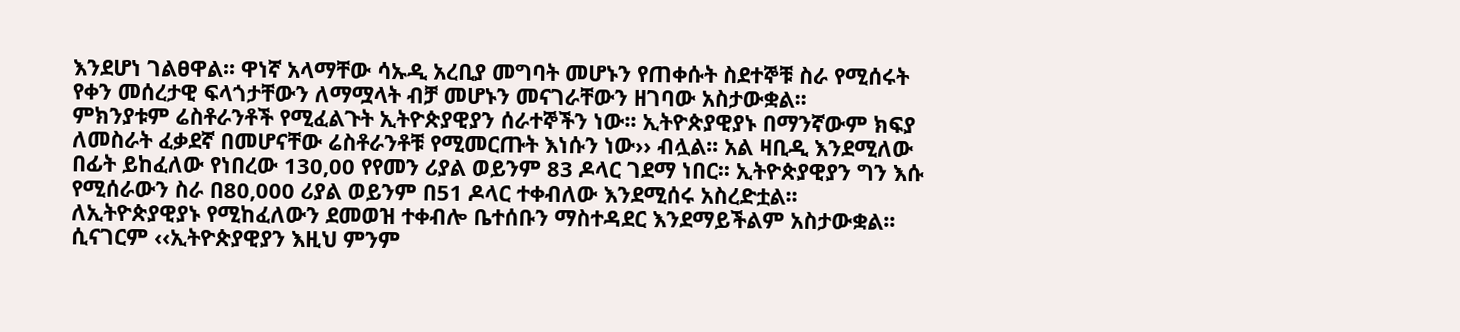እንደሆነ ገልፀዋል፡፡ ዋነኛ አላማቸው ሳኡዲ አረቢያ መግባት መሆኑን የጠቀሱት ስደተኞቹ ስራ የሚሰሩት የቀን መሰረታዊ ፍላጎታቸውን ለማሟላት ብቻ መሆኑን መናገራቸውን ዘገባው አስታውቋል፡፡
ምክንያቱም ሬስቶራንቶች የሚፈልጉት ኢትዮጵያዊያን ሰራተኞችን ነው፡፡ ኢትዮጵያዊያኑ በማንኛውም ክፍያ ለመስራት ፈቃደኛ በመሆናቸው ሬስቶራንቶቹ የሚመርጡት እነሱን ነው›› ብሏል፡፡ አል ዛቢዲ እንደሚለው በፊት ይከፈለው የነበረው 130,00 የየመን ሪያል ወይንም 83 ዶላር ገደማ ነበር፡፡ ኢትዮጵያዊያን ግን እሱ የሚሰራውን ስራ በ80,000 ሪያል ወይንም በ51 ዶላር ተቀብለው እንደሚሰሩ አስረድቷል፡፡
ለኢትዮጵያዊያኑ የሚከፈለውን ደመወዝ ተቀብሎ ቤተሰቡን ማስተዳደር እንደማይችልም አስታውቋል፡፡ ሲናገርም ‹‹ኢትዮጵያዊያን እዚህ ምንም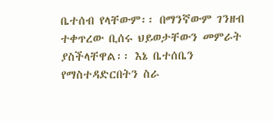ቤተሰብ የላቸውም፡፡ በማንኛውም ገንዘብ ተቀጥረው ቢሰሩ ህይወታቸውን መምራት ያስችላቸዋል፡፡ እኔ ቤተሰቤን የማስተዳድርበትን ስራ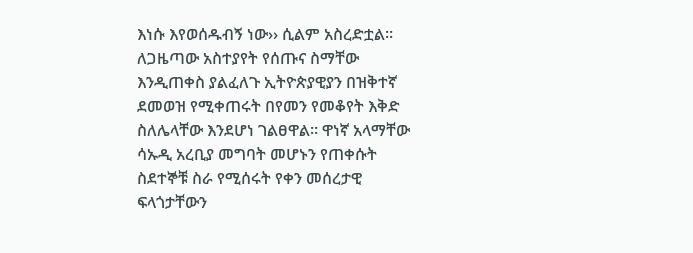እነሱ እየወሰዱብኝ ነው›› ሲልም አስረድቷል፡፡ ለጋዜጣው አስተያየት የሰጡና ስማቸው እንዲጠቀስ ያልፈለጉ ኢትዮጵያዊያን በዝቅተኛ ደመወዝ የሚቀጠሩት በየመን የመቆየት እቅድ ስለሌላቸው እንደሆነ ገልፀዋል፡፡ ዋነኛ አላማቸው ሳኡዲ አረቢያ መግባት መሆኑን የጠቀሱት ስደተኞቹ ስራ የሚሰሩት የቀን መሰረታዊ ፍላጎታቸውን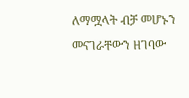ለማሟላት ብቻ መሆኑን መናገራቸውን ዘገባው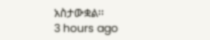አስታውቋል፡፡
3 hours ago